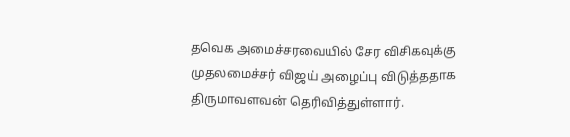தவெக அமைச்சரவையில் சேர விசிகவுக்கு முதலமைச்சர் விஜய் அழைப்பு விடுத்ததாக திருமாவளவன் தெரிவித்துள்ளார்.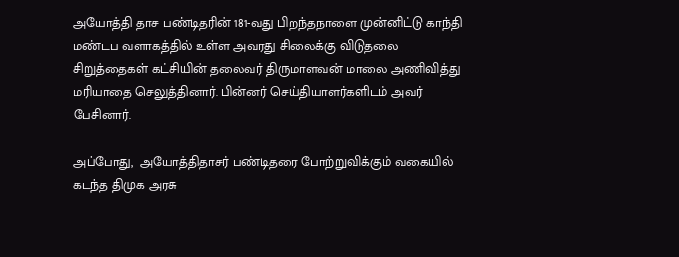அயோத்தி தாச பண்டிதரின் 181-வது பிறந்தநாளை முன்னிட்டு காந்தி மண்டப வளாகத்தில் உள்ள அவரது சிலைக்கு விடுதலை சிறுத்தைகள் கட்சியின் தலைவர் திருமாளவன் மாலை அணிவித்து மரியாதை செலுத்தினார். பின்னர் செய்தியாளர்களிடம் அவர் பேசினார்.

அப்போது,  அயோத்திதாசர் பண்டிதரை போற்றுவிக்கும் வகையில் கடந்த திமுக அரசு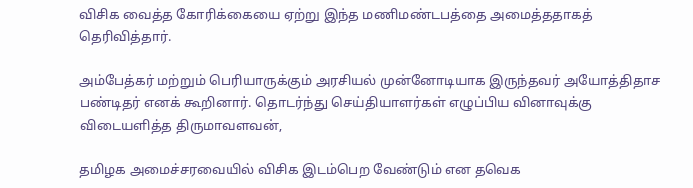விசிக வைத்த கோரிக்கையை ஏற்று இந்த மணிமண்டபத்தை அமைத்ததாகத் தெரிவித்தார்.

அம்பேத்கர் மற்றும் பெரியாருக்கும் அரசியல் முன்னோடியாக இருந்தவர் அயோத்திதாச பண்டிதர் எனக் கூறினார். தொடர்ந்து செய்தியாளர்கள் எழுப்பிய வினாவுக்கு விடையளித்த திருமாவளவன்,

தமிழக அமைச்சரவையில் விசிக இடம்பெற வேண்டும் என தவெக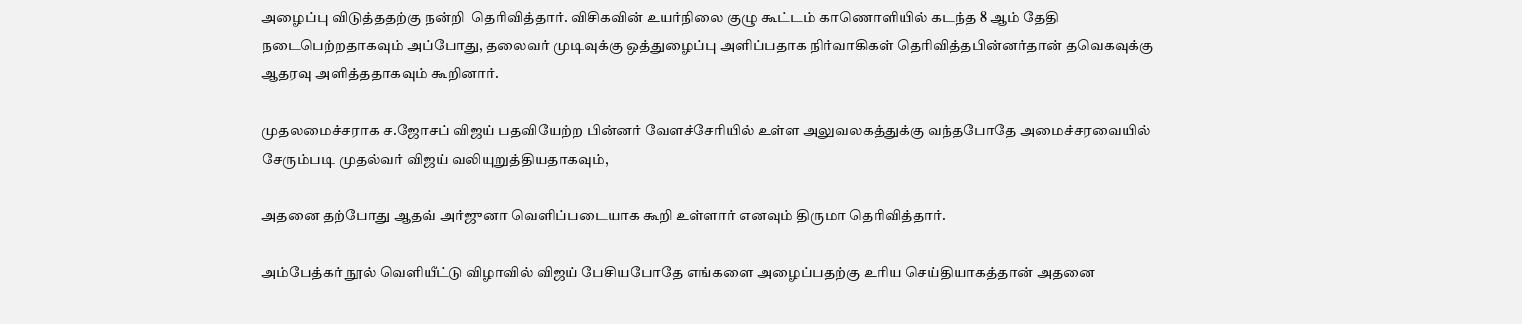அழைப்பு விடுத்ததற்கு நன்றி  தெரிவித்தார். விசிகவின் உயர்நிலை குழு கூட்டம் காணொளியில் கடந்த 8 ஆம் தேதி நடைபெற்றதாகவும் அப்போது, தலைவர் முடிவுக்கு ஒத்துழைப்பு அளிப்பதாக நிர்வாகிகள் தெரிவித்தபின்னர்தான் தவெகவுக்கு ஆதரவு அளித்ததாகவும் கூறினார்.

முதலமைச்சராக ச.ஜோசப் விஜய் பதவியேற்ற பின்னர் வேளச்சேரியில் உள்ள அலுவலகத்துக்கு வந்தபோதே அமைச்சரவையில் சேரும்படி முதல்வர் விஜய் வலியுறுத்தியதாகவும்,

அதனை தற்போது ஆதவ் அர்ஜுனா வெளிப்படையாக கூறி உள்ளார் எனவும் திருமா தெரிவித்தார்.

அம்பேத்கர் நூல் வெளியீட்டு விழாவில் விஜய் பேசியபோதே எங்களை அழைப்பதற்கு உரிய செய்தியாகத்தான் அதனை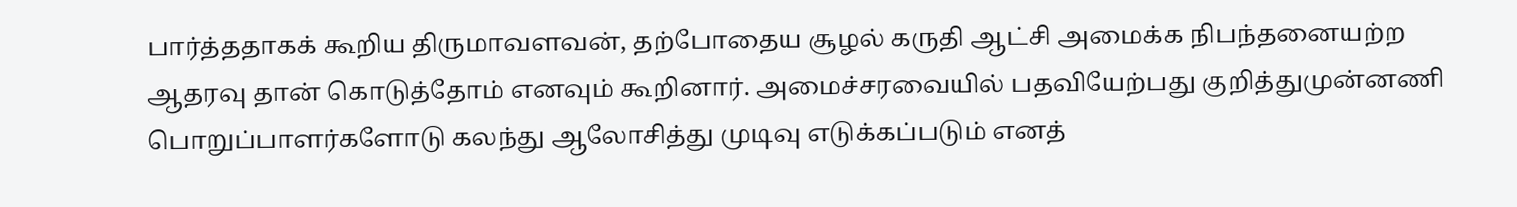பார்த்ததாகக் கூறிய திருமாவளவன், தற்போதைய சூழல் கருதி ஆட்சி அமைக்க நிபந்தனையற்ற ஆதரவு தான் கொடுத்தோம் எனவும் கூறினார். அமைச்சரவையில் பதவியேற்பது குறித்துமுன்னணி பொறுப்பாளர்களோடு கலந்து ஆலோசித்து முடிவு எடுக்கப்படும் எனத்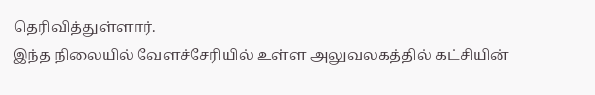தெரிவித்துள்ளார்.
இந்த நிலையில் வேளச்சேரியில் உள்ள அலுவலகத்தில் கட்சியின்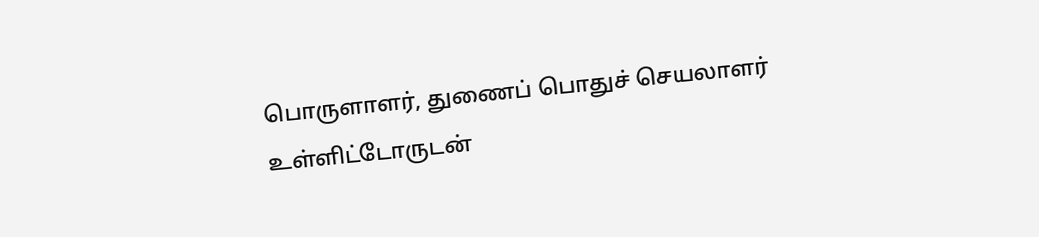பொருளாளர், துணைப் பொதுச் செயலாளர் உள்ளிட்டோருடன்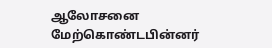ஆலோசனை மேற்கொண்டபின்னர்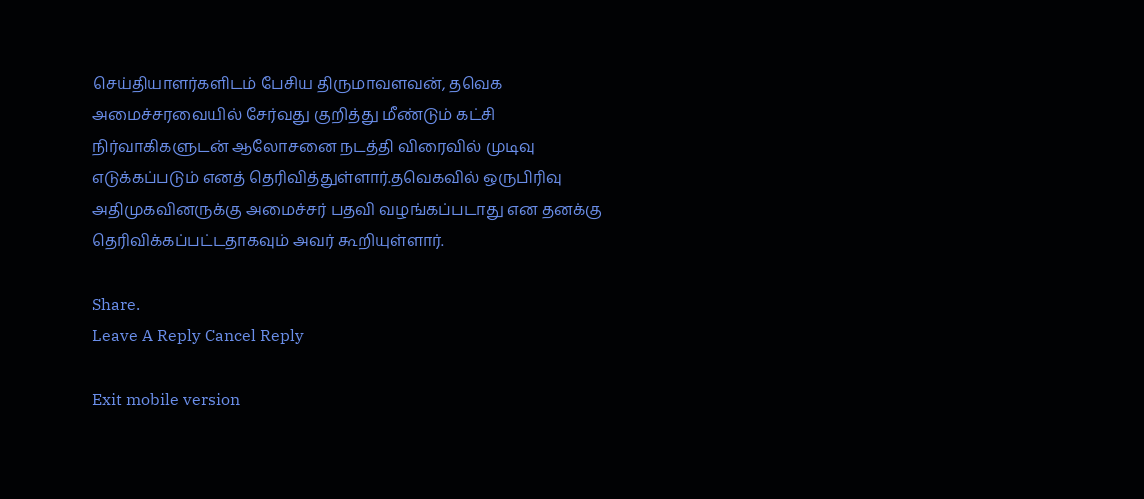செய்தியாளர்களிடம் பேசிய திருமாவளவன், தவெக அமைச்சரவையில் சேர்வது குறித்து மீண்டும் கட்சி நிர்வாகிகளுடன் ஆலோசனை நடத்தி விரைவில் முடிவு எடுக்கப்படும் எனத் தெரிவித்துள்ளார்.தவெகவில் ஒருபிரிவு அதிமுகவினருக்கு அமைச்சர் பதவி வழங்கப்படாது என தனக்கு தெரிவிக்கப்பட்டதாகவும் அவர் கூறியுள்ளார்.

Share.
Leave A Reply Cancel Reply

Exit mobile version